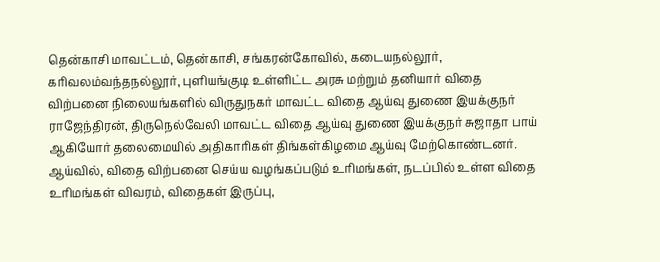தென்காசி மாவட்டம், தென்காசி, சங்கரன்கோவில், கடையநல்லூர், கரிவலம்வந்தநல்லூர், புளியங்குடி உள்ளிட்ட அரசு மற்றும் தனியார் விதை விற்பனை நிலையங்களில் விருதுநகர் மாவட்ட விதை ஆய்வு துணை இயக்குநர் ராஜேந்திரன், திருநெல்வேலி மாவட்ட விதை ஆய்வு துணை இயக்குநர் சுஜாதா பாய் ஆகியோர் தலைமையில் அதிகாரிகள் திங்கள்கிழமை ஆய்வு மேற்கொண்டனர்.
ஆய்வில், விதை விற்பனை செய்ய வழங்கப்படும் உரிமங்கள், நடப்பில் உள்ள விதை உரிமங்கள் விவரம், விதைகள் இருப்பு,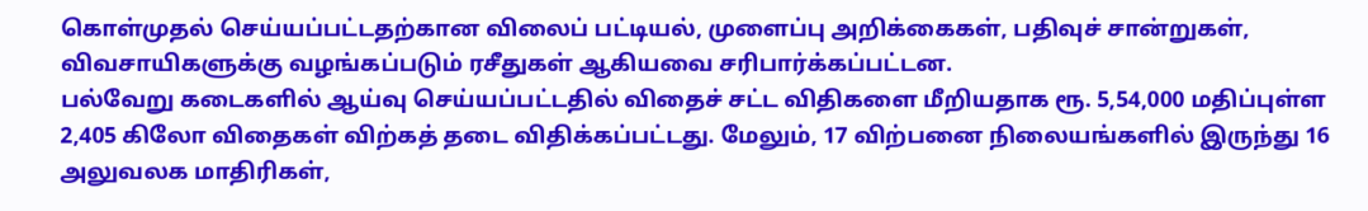கொள்முதல் செய்யப்பட்டதற்கான விலைப் பட்டியல், முளைப்பு அறிக்கைகள், பதிவுச் சான்றுகள், விவசாயிகளுக்கு வழங்கப்படும் ரசீதுகள் ஆகியவை சரிபார்க்கப்பட்டன.
பல்வேறு கடைகளில் ஆய்வு செய்யப்பட்டதில் விதைச் சட்ட விதிகளை மீறியதாக ரூ. 5,54,000 மதிப்புள்ள 2,405 கிலோ விதைகள் விற்கத் தடை விதிக்கப்பட்டது. மேலும், 17 விற்பனை நிலையங்களில் இருந்து 16 அலுவலக மாதிரிகள்,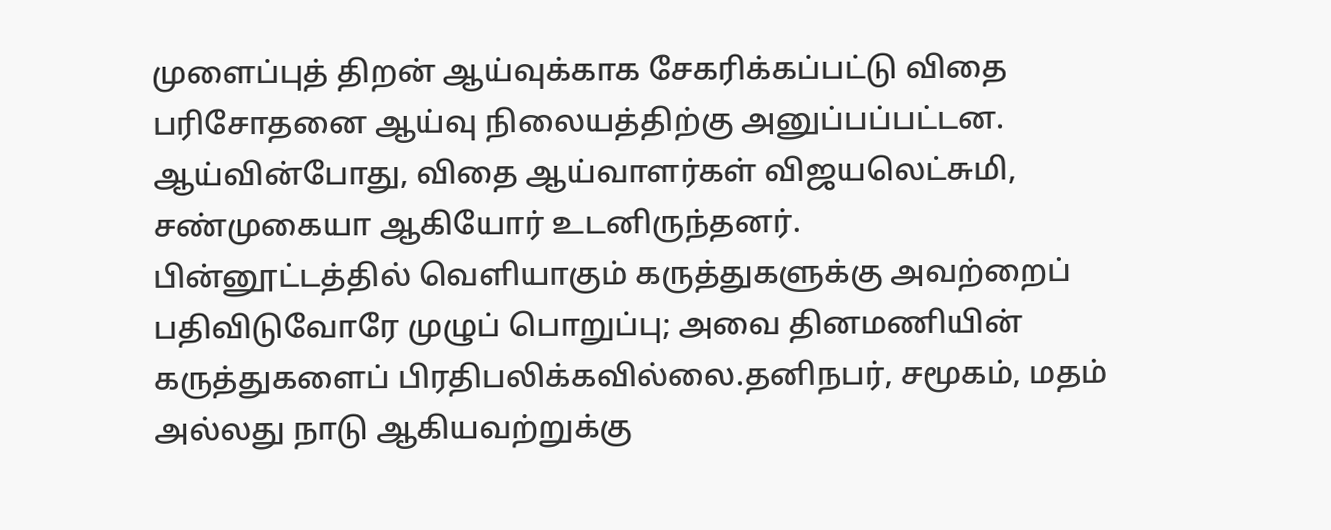முளைப்புத் திறன் ஆய்வுக்காக சேகரிக்கப்பட்டு விதை பரிசோதனை ஆய்வு நிலையத்திற்கு அனுப்பப்பட்டன.
ஆய்வின்போது, விதை ஆய்வாளர்கள் விஜயலெட்சுமி, சண்முகையா ஆகியோர் உடனிருந்தனர்.
பின்னூட்டத்தில் வெளியாகும் கருத்துகளுக்கு அவற்றைப் பதிவிடுவோரே முழுப் பொறுப்பு; அவை தினமணியின் கருத்துகளைப் பிரதிபலிக்கவில்லை.தனிநபர், சமூகம், மதம் அல்லது நாடு ஆகியவற்றுக்கு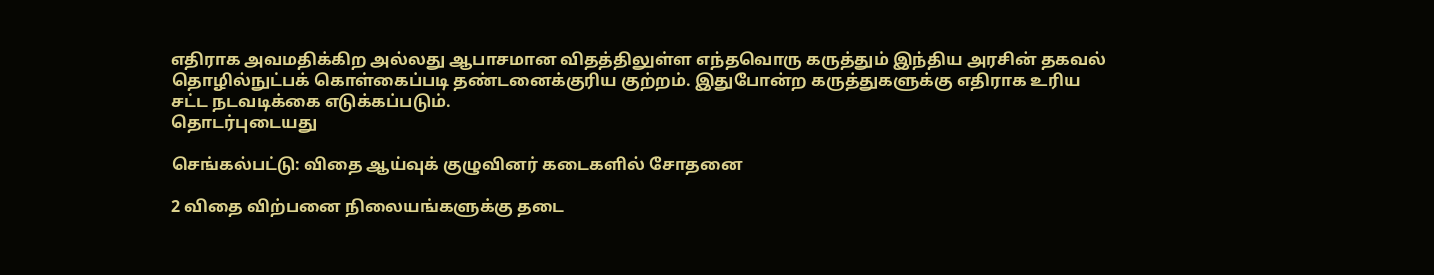எதிராக அவமதிக்கிற அல்லது ஆபாசமான விதத்திலுள்ள எந்தவொரு கருத்தும் இந்திய அரசின் தகவல் தொழில்நுட்பக் கொள்கைப்படி தண்டனைக்குரிய குற்றம். இதுபோன்ற கருத்துகளுக்கு எதிராக உரிய சட்ட நடவடிக்கை எடுக்கப்படும்.
தொடர்புடையது

செங்கல்பட்டு: விதை ஆய்வுக் குழுவினர் கடைகளில் சோதனை

2 விதை விற்பனை நிலையங்களுக்கு தடை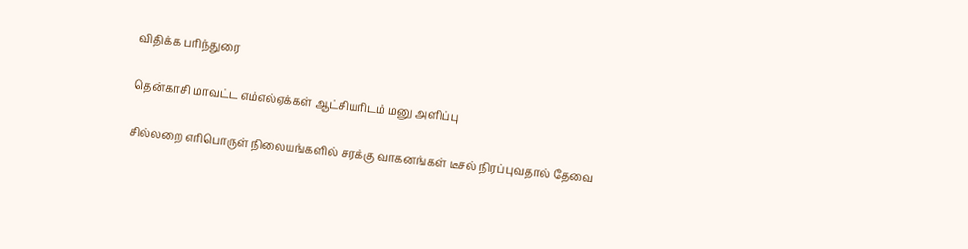விதிக்க பரிந்துரை

தென்காசி மாவட்ட எம்எல்ஏக்கள் ஆட்சியரிடம் மனு அளிப்பு

சில்லறை எரிபொருள் நிலையங்களில் சரக்கு வாகனங்கள் டீசல் நிரப்புவதால் தேவை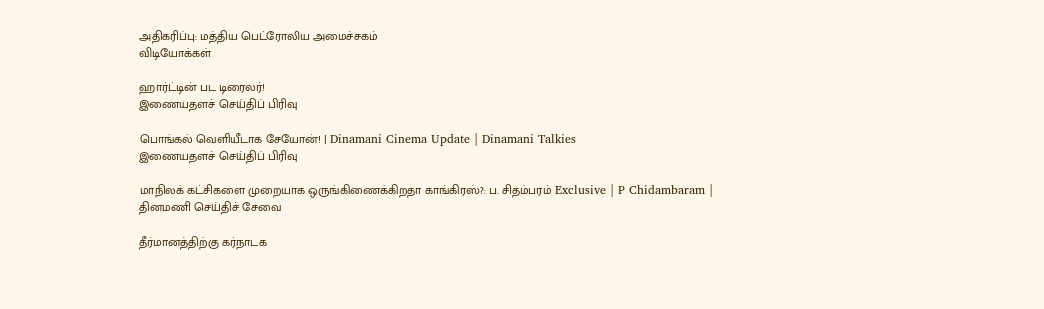அதிகரிப்பு: மத்திய பெட்ரோலிய அமைச்சகம்
விடியோக்கள்

ஹார்ட்டின் பட டிரைலர்!
இணையதளச் செய்திப் பிரிவு

பொங்கல் வெளியீடாக சேயோன்! | Dinamani Cinema Update | Dinamani Talkies
இணையதளச் செய்திப் பிரிவு

மாநிலக் கட்சிகளை முறையாக ஒருங்கிணைக்கிறதா காங்கிரஸ்?: ப. சிதம்பரம் Exclusive | P Chidambaram |
தினமணி செய்திச் சேவை

தீர்மானத்திற்கு கர்நாடக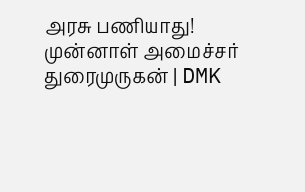அரசு பணியாது! முன்னாள் அமைச்சர் துரைமுருகன் | DMK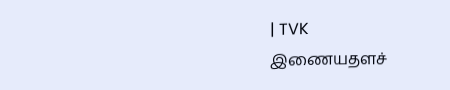| TVK
இணையதளச்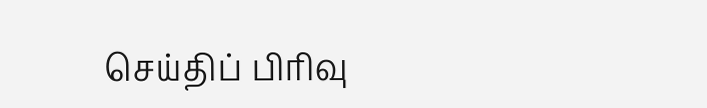செய்திப் பிரிவு